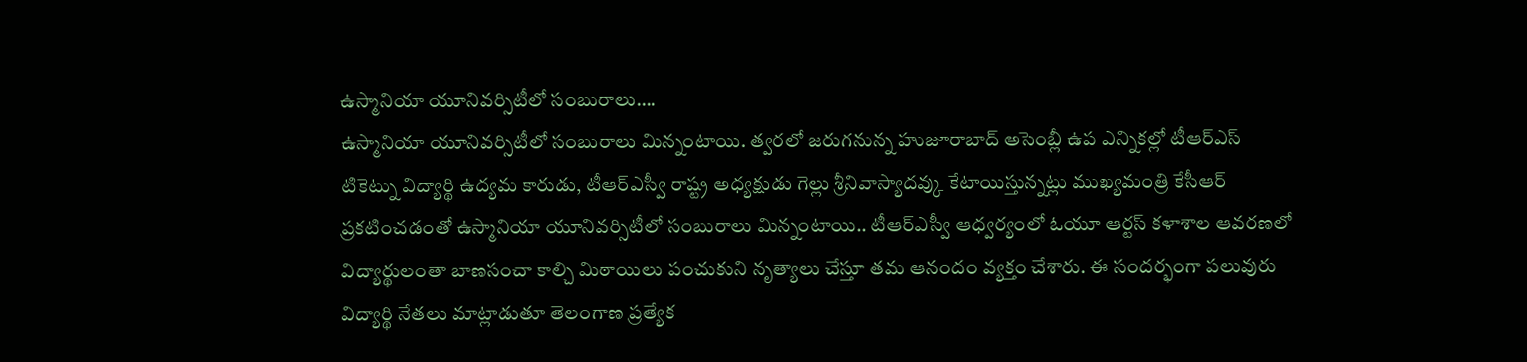ఉస్మానియా యూనివర్సిటీలో సంబురాలు….
ఉస్మానియా యూనివర్సిటీలో సంబురాలు మిన్నంటాయి. త్వరలో జరుగనున్న హుజూరాబాద్ అసెంబ్లీ ఉప ఎన్నికల్లో టీఆర్ఎస్ టికెట్ను విద్యార్థి ఉద్యమ కారుడు, టీఆర్ఎస్వీ రాష్ట్ర అధ్యక్షుడు గెల్లు శ్రీనివాస్యాదవ్కు కేటాయిస్తున్నట్లు ముఖ్యమంత్రి కేసీఆర్ ప్రకటించడంతో ఉస్మానియా యూనివర్సిటీలో సంబురాలు మిన్నంటాయి.. టీఆర్ఎస్వీ ఆధ్వర్యంలో ఓయూ ఆర్టస్ కళాశాల ఆవరణలో విద్యార్థులంతా బాణసంచా కాల్చి మిఠాయిలు పంచుకుని నృత్యాలు చేస్తూ తమ ఆనందం వ్యక్తం చేశారు. ఈ సందర్భంగా పలువురు విద్యార్థి నేతలు మాట్లాడుతూ తెలంగాణ ప్రత్యేక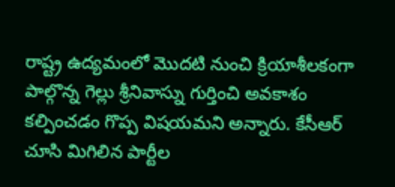రాష్ట్ర ఉద్యమంలో మొదటి నుంచి క్రియాశీలకంగా పాల్గొన్న గెల్లు శ్రీనివాస్ను గుర్తించి అవకాశం కల్పించడం గొప్ప విషయమని అన్నారు. కేసీఆర్ చూసి మిగిలిన పార్టీల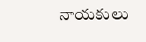నాయకులు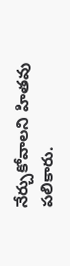నేర్చుకోవాలని హితవు పలికారు.